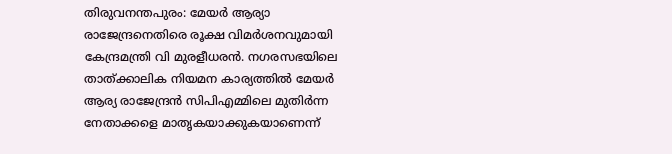തിരുവനന്തപുരം: മേയർ ആര്യാ രാജേന്ദ്രനെതിരെ രൂക്ഷ വിമർശനവുമായി കേന്ദ്രമന്ത്രി വി മുരളീധരൻ. നഗരസഭയിലെ താത്ക്കാലിക നിയമന കാര്യത്തിൽ മേയർ ആര്യ രാജേന്ദ്രൻ സിപിഎമ്മിലെ മുതിർന്ന നേതാക്കളെ മാതൃകയാക്കുകയാണെന്ന്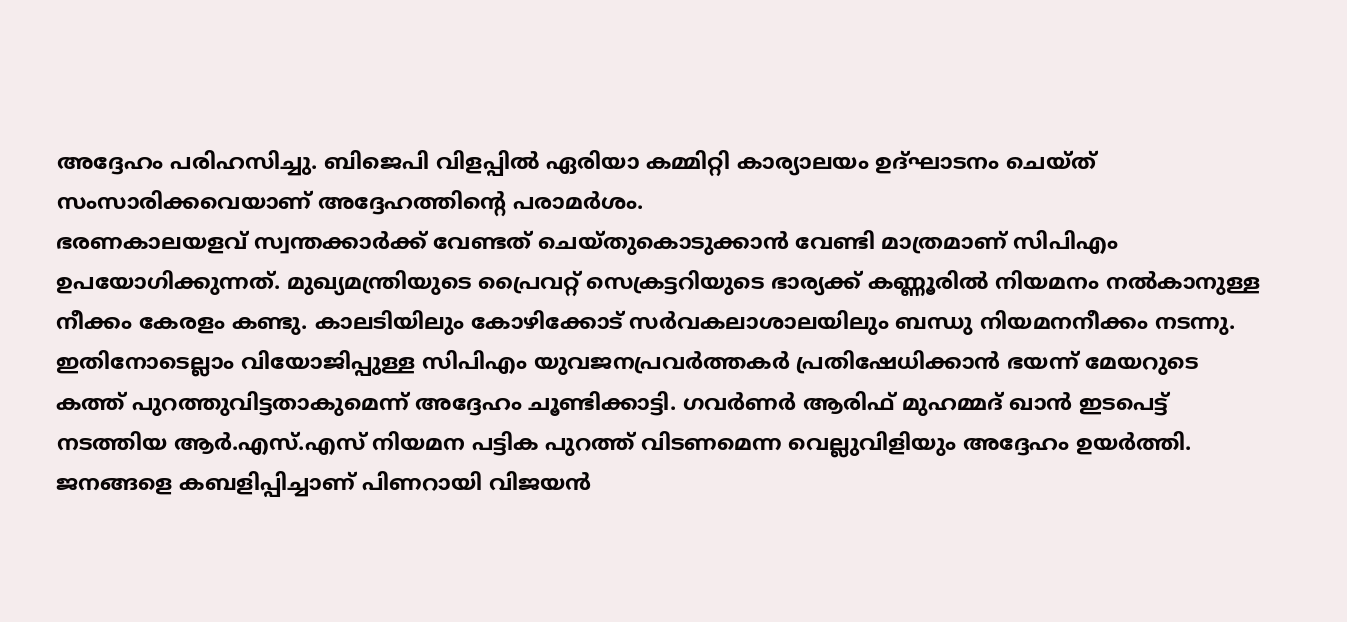അദ്ദേഹം പരിഹസിച്ചു. ബിജെപി വിളപ്പിൽ ഏരിയാ കമ്മിറ്റി കാര്യാലയം ഉദ്ഘാടനം ചെയ്ത് സംസാരിക്കവെയാണ് അദ്ദേഹത്തിന്റെ പരാമർശം.
ഭരണകാലയളവ് സ്വന്തക്കാർക്ക് വേണ്ടത് ചെയ്തുകൊടുക്കാൻ വേണ്ടി മാത്രമാണ് സിപിഎം ഉപയോഗിക്കുന്നത്. മുഖ്യമന്ത്രിയുടെ പ്രൈവറ്റ് സെക്രട്ടറിയുടെ ഭാര്യക്ക് കണ്ണൂരിൽ നിയമനം നൽകാനുള്ള നീക്കം കേരളം കണ്ടു. കാലടിയിലും കോഴിക്കോട് സർവകലാശാലയിലും ബന്ധു നിയമനനീക്കം നടന്നു. ഇതിനോടെല്ലാം വിയോജിപ്പുള്ള സിപിഎം യുവജനപ്രവർത്തകർ പ്രതിഷേധിക്കാൻ ഭയന്ന് മേയറുടെ കത്ത് പുറത്തുവിട്ടതാകുമെന്ന് അദ്ദേഹം ചൂണ്ടിക്കാട്ടി. ഗവർണർ ആരിഫ് മുഹമ്മദ് ഖാൻ ഇടപെട്ട് നടത്തിയ ആർ.എസ്.എസ് നിയമന പട്ടിക പുറത്ത് വിടണമെന്ന വെല്ലുവിളിയും അദ്ദേഹം ഉയർത്തി.
ജനങ്ങളെ കബളിപ്പിച്ചാണ് പിണറായി വിജയൻ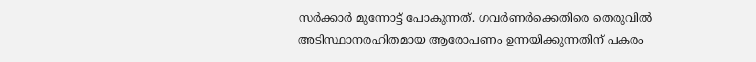സർക്കാർ മുന്നോട്ട് പോകുന്നത്. ഗവർണർക്കെതിരെ തെരുവിൽ അടിസ്ഥാനരഹിതമായ ആരോപണം ഉന്നയിക്കുന്നതിന് പകരം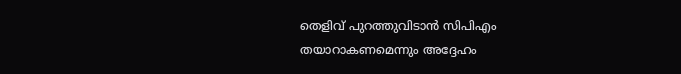തെളിവ് പുറത്തുവിടാൻ സിപിഎം തയാറാകണമെന്നും അദ്ദേഹം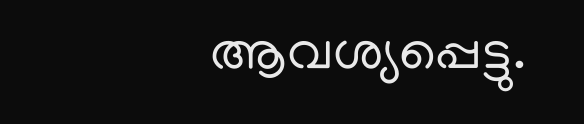ആവശ്യപ്പെട്ടു.